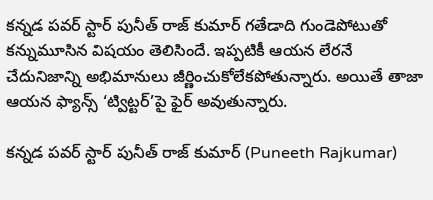కన్నడ పవర్ స్టార్ పునీత్ రాజ్ కుమార్ గతేడాది గుండెపోటుతో కన్నుమూసిన విషయం తెలిసిందే. ఇప్పటికీ ఆయన లేరనే చేదునిజాన్ని అభిమానులు జీర్ణించుకోలేకపోతున్నారు. అయితే తాజా ఆయన ఫ్యాన్స్ ‘ట్విట్టర్’పై ఫైర్ అవుతున్నారు.

కన్నడ పవర్ స్టార్ పునీత్ రాజ్ కుమార్ (Puneeth Rajkumar)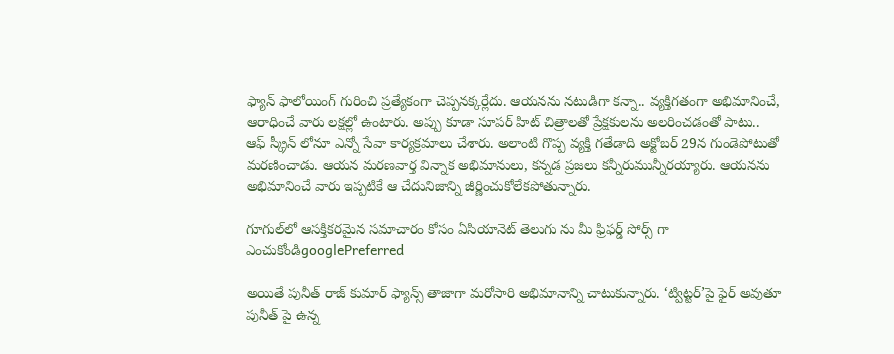ఫ్యాన్ ఫాలోయింగ్ గురించి ప్రత్యేకంగా చెప్పనక్కర్లేదు. ఆయనను నటుడిగా కన్నా.. వ్యక్తిగతంగా అభిమానించే, ఆరాధించే వారు లక్షల్లో ఉంటారు. అప్పు కూడా సూపర్ హిట్ చిత్రాలతో ప్రేక్షకులను అలరించడంతో పాటు.. ఆఫ్ స్క్రీన్ లోనూ ఎన్నో సేవా కార్యక్రమాలు చేశారు. అలాంటి గొప్ప వ్యక్తి గతేడాది అక్టోబర్ 29న గుండెపోటుతో మరణించాడు. ఆయన మరణవార్త విన్నాక అభిమానులు, కన్నడ ప్రజలు కన్నీరుమున్నీరయ్యారు. ఆయనను అభిమానించే వారు ఇప్పటికే ఆ చేదునిజాన్ని జీర్ణించుకోలేకపోతున్నారు.

గూగుల్‌లో ఆసక్తికరమైన సమాచారం కోసం ఏసియానెట్ తెలుగు ను మీ ఫ్రిఫర్డ్ సోర్స్ గా ఎంచుకోండిgooglePreferred

అయితే పునీత్ రాజ్ కుమార్ ఫ్యాన్స్ తాజాగా మరోసారి అభిమానాన్ని చాటుకున్నారు. ‘ట్విట్టర్’పై ఫైర్ అవుతూ పునీత్ పై ఉన్న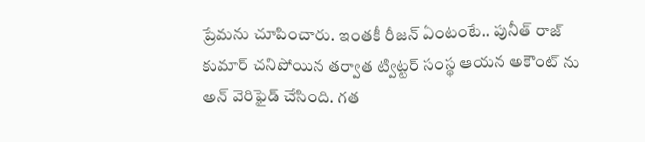ప్రేమను చూపించారు. ఇంతకీ రీజన్ ఏంటంటే.. పునీత్ రాజ్ కుమార్ చనిపోయిన తర్వాత ట్విట్టర్ సంస్థ ఆయన అకౌంట్ ను అన్ వెరిఫైడ్ చేసింది. గత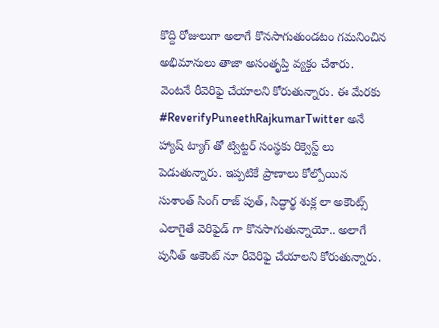కొద్ది రోజులుగా అలాగే కొనసాగుతుండటం గమనించిన అభిమానులు తాజా అసంతృప్తి వ్యక్తం చేశారు. వెంటనే రీవెరిఫై చేయాలని కోరుతున్నారు. ఈ మేరకు #ReverifyPuneethRajkumarTwitter అనే హ్యాష్ ట్యాగ్ తో ట్విట్టర్ సంస్థకు రిక్వెస్ట్ లు పెడుతున్నారు. ఇప్పటికే ప్రాణాలు కోల్పోయిన సుశాంత్ సింగ్ రాజ్ పుత్, సిద్ధార్థ శుక్ల లా అకౌంట్స్ ఎలాగైతే వెరిఫైడ్ గా కొనసాగుతున్నాయో.. అలాగే పునీత్ అకౌంట్ నూ రీవెరిఫై చేయాలని కోరుతున్నారు.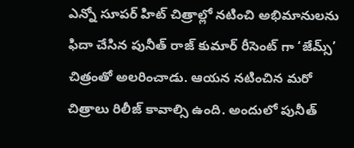ఎన్నో సూపర్ హిట్ చిత్రాల్లో నటించి అభిమానులను ఫిదా చేసిన పునీత్ రాజ్ కుమార్ రీసెంట్ గా ‘జేమ్స్’ చిత్రంతో అలరించాడు. ఆయన నటించిన మరో చిత్రాలు రిలీజ్ కావాల్సి ఉంది. అందులో పునీత్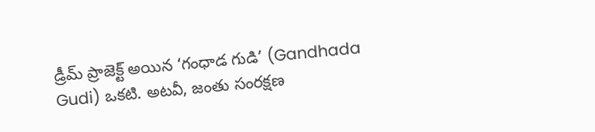డ్రీమ్ ప్రాజెక్ట్ అయిన ‘గంధాడ గుడి’ (Gandhada Gudi) ఒకటి. అటవీ, జంతు సంరక్షణ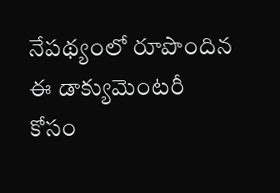నేపథ్యంలో రూపొందిన ఈ డాక్యుమెంటరీ కోసం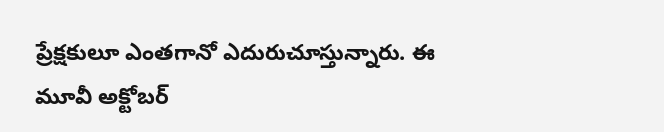ప్రేక్షకులూ ఎంతగానో ఎదురుచూస్తున్నారు. ఈ మూవీ అక్టోబర్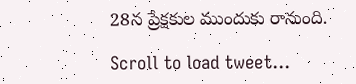28న ప్రేక్షకుల ముందుకు రానుంది.

Scroll to load tweet…